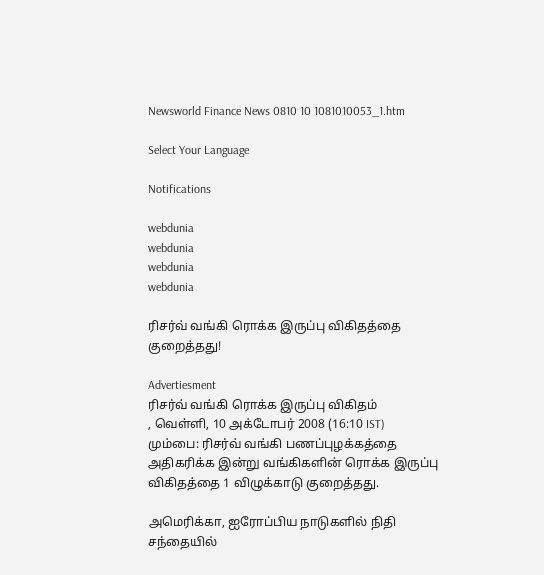Newsworld Finance News 0810 10 1081010053_1.htm

Select Your Language

Notifications

webdunia
webdunia
webdunia
webdunia

ரிசர்வ் வங்கி ரொக்க இருப்பு விகிதத்தை குறைத்தது!

Advertiesment
ரிசர்வ் வங்கி ரொக்க இருப்பு விகிதம்
, வெள்ளி, 10 அக்டோபர் 2008 (16:10 IST)
மும்பை: ரிசர்வ் வங்கி பணப்புழக்கத்தை அதிகரிக்க இன்று வங்கிகளின் ரொக்க இருப்பு விகிதத்தை 1 விழுக்காடு குறைத்தது.

அமெரிக்கா, ஐரோப்பிய நாடுகளில் நிதி சந்தையில்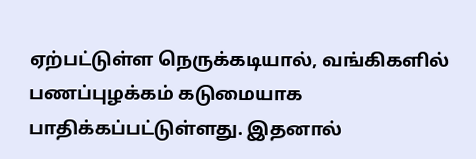ஏற்பட்டுள்ள நெருக்கடியால், வங்கிகளில் பணப்புழக்கம் கடுமையாக பாதிக்கப்பட்டுள்ளது. இதனால்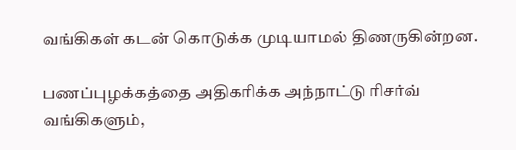வங்கிகள் கடன் கொடுக்க முடியாமல் திணருகின்றன.

பணப்புழக்கத்தை அதிகரிக்க அந்நாட்டு ரிசர்வ் வங்கிகளும்,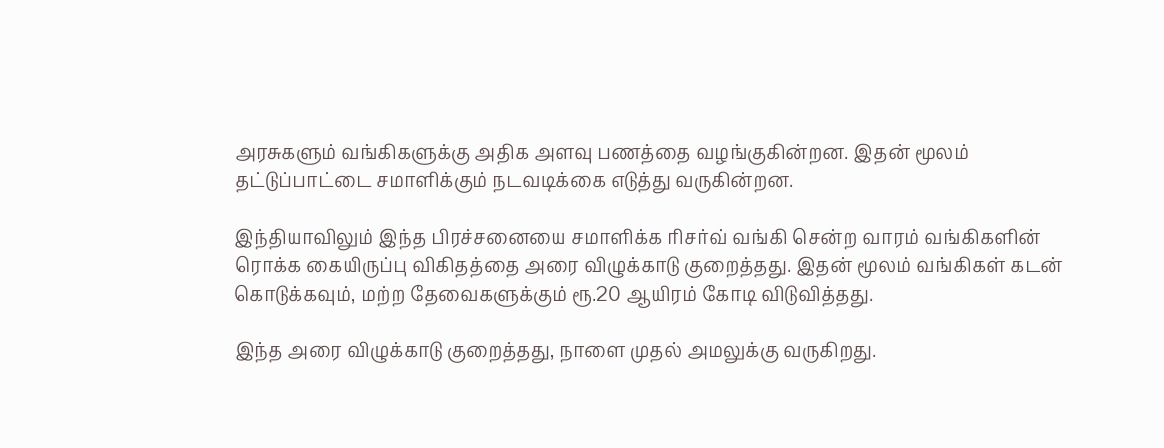அரசுகளும் வங்கிகளுக்கு அதிக அளவு பணத்தை வழங்குகின்றன. இதன் மூலம் தட்டுப்பாட்டை சமாளிக்கும் நடவடிக்கை எடுத்து வருகின்றன.

இந்தியாவிலும் இந்த பிரச்சனையை சமாளிக்க ரிசர்வ் வங்கி சென்ற வாரம் வங்கிகளின் ரொக்க கையிருப்பு விகிதத்தை அரை விழுக்காடு குறைத்தது. இதன் மூலம் வங்கிகள் கடன் கொடுக்கவும், மற்ற தேவைகளுக்கும் ரூ.20 ஆயிரம் கோடி விடுவித்தது.

இந்த அரை விழுக்காடு குறைத்தது, நாளை முதல் அமலுக்கு வருகிறது.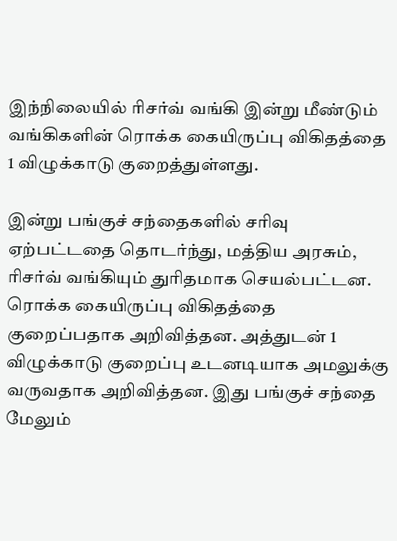இந்நிலையில் ரிசர்வ் வங்கி இன்று மீண்டும் வங்கிகளின் ரொக்க கையிருப்பு விகிதத்தை 1 விழுக்காடு குறைத்துள்ளது.

இன்று பங்குச் சந்தைகளில் சரிவு ஏற்பட்டதை தொடர்ந்து, மத்திய அரசும், ரிசர்வ் வங்கியும் துரிதமாக செயல்பட்டன. ரொக்க கையிருப்பு விகிதத்தை குறைப்பதாக அறிவித்தன. அத்துடன் 1 விழுக்காடு குறைப்பு உடனடியாக அமலுக்கு வருவதாக அறிவித்தன. இது பங்குச் சந்தை மேலும்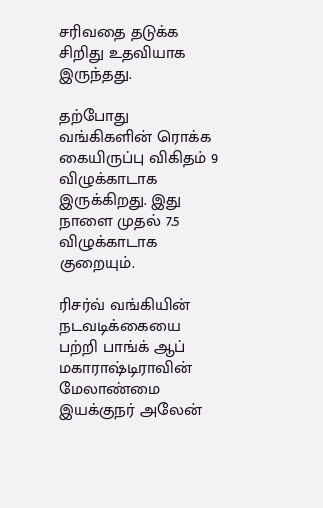சரிவதை தடுக்க சிறிது உதவியாக இருந்தது.

தற்போது வங்கிகளின் ரொக்க கையிருப்பு விகிதம் 9 விழுக்காடாக இருக்கிறது. இது நாளை முதல் 7.5 விழுக்காடாக குறையும்.

ரிசர்வ் வங்கியின் நடவடிக்கையை பற்றி பாங்க் ஆப் மகாராஷ்டிராவின் மேலாண்மை இயக்குநர் அலேன்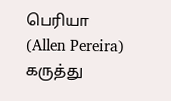பெரியா (Allen Pereira) கருத்து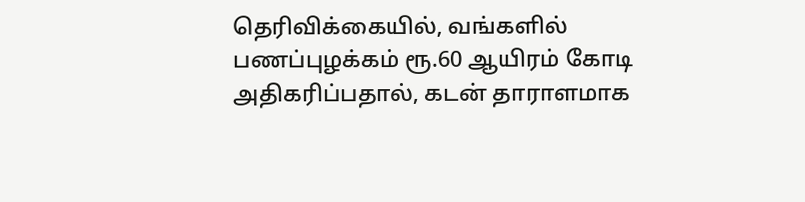தெரிவிக்கையில், வங்களில் பணப்புழக்கம் ரூ.60 ஆயிரம் கோடி அதிகரிப்பதால், கடன் தாராளமாக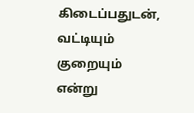கிடைப்பதுடன், வட்டியும் குறையும் என்று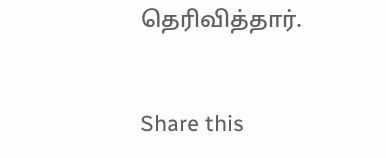தெரிவித்தார்.


Share this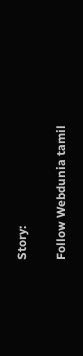Story:

Follow Webdunia tamil